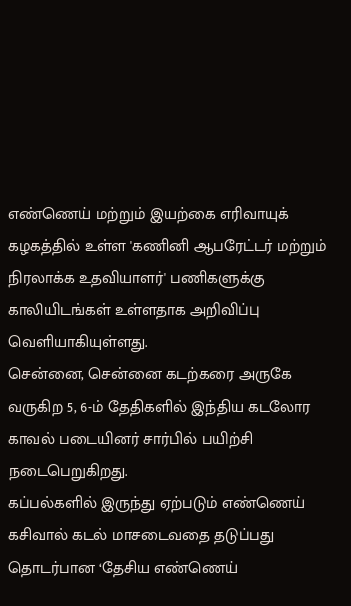எண்ணெய் மற்றும் இயற்கை எரிவாயுக் கழகத்தில் உள்ள 'கணினி ஆபரேட்டர் மற்றும் நிரலாக்க உதவியாளர்' பணிகளுக்கு காலியிடங்கள் உள்ளதாக அறிவிப்பு வெளியாகியுள்ளது.
சென்னை, சென்னை கடற்கரை அருகே வருகிற 5, 6-ம் தேதிகளில் இந்திய கடலோர காவல் படையினர் சார்பில் பயிற்சி நடைபெறுகிறது.
கப்பல்களில் இருந்து ஏற்படும் எண்ணெய் கசிவால் கடல் மாசடைவதை தடுப்பது தொடர்பான ‘தேசிய எண்ணெய்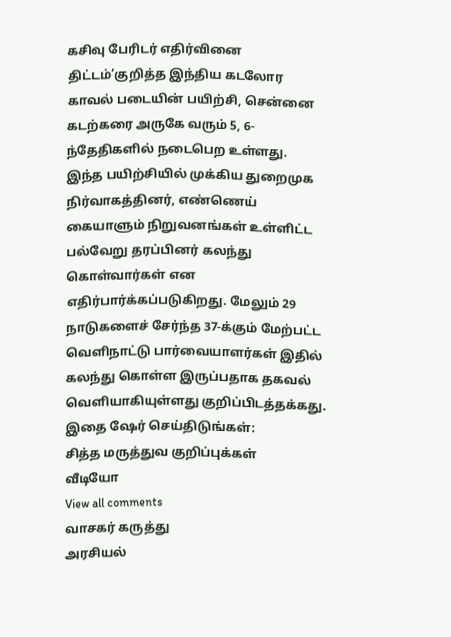கசிவு பேரிடர் எதிர்வினை திட்டம்’குறித்த இந்திய கடலோர காவல் படையின் பயிற்சி, சென்னை கடற்கரை அருகே வரும் 5, 6-ந்தேதிகளில் நடைபெற உள்ளது.
இந்த பயிற்சியில் முக்கிய துறைமுக நிர்வாகத்தினர், எண்ணெய் கையாளும் நிறுவனங்கள் உள்ளிட்ட பல்வேறு தரப்பினர் கலந்து கொள்வார்கள் என எதிர்பார்க்கப்படுகிறது. மேலும் 29 நாடுகளைச் சேர்ந்த 37-க்கும் மேற்பட்ட வெளிநாட்டு பார்வையாளர்கள் இதில் கலந்து கொள்ள இருப்பதாக தகவல் வெளியாகியுள்ளது குறிப்பிடத்தக்கது.
இதை ஷேர் செய்திடுங்கள்:
சித்த மருத்துவ குறிப்புக்கள்
வீடியோ
View all comments
வாசகர் கருத்து
அரசியல்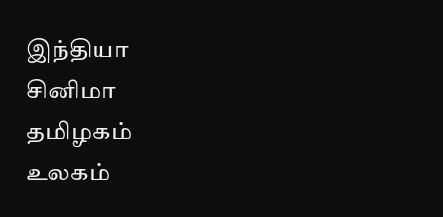இந்தியா
சினிமா
தமிழகம்
உலகம்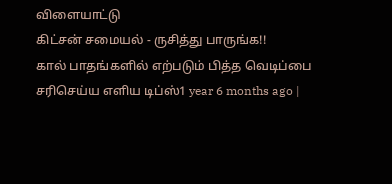விளையாட்டு
கிட்சன் சமையல் - ருசித்து பாருங்க!!
கால் பாதங்களில் எற்படும் பித்த வெடிப்பை சரிசெய்ய எளிய டிப்ஸ்1 year 6 months ago |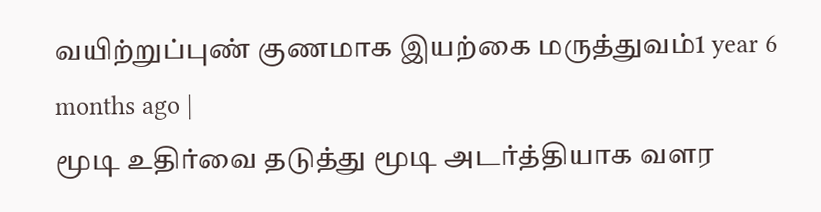வயிற்றுப்புண் குணமாக இயற்கை மருத்துவம்1 year 6 months ago |
மூடி உதிர்வை தடுத்து மூடி அடர்த்தியாக வளர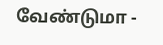வேண்டுமா -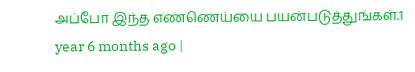அப்போ இந்த எண்ணெய்யை பயன்படுத்துங்கள்.1 year 6 months ago |